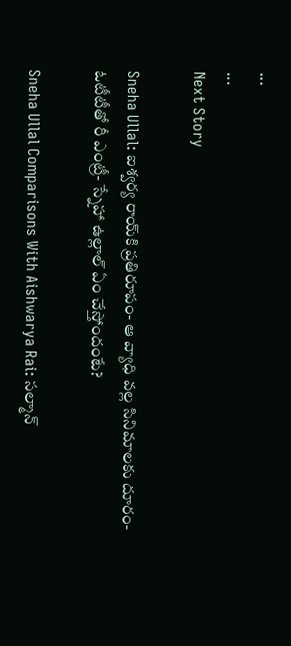...
...
Next Story

Sneha Ullal: ఐశ్వర్య రాయ్‌కి ప్రతిరూపం- ఆ వ్యాధి వల్ల సినిమాలకు దూరం- ఓటీటీతో రీ ఎంట్రీ- స్నేహా ఉల్లాల్ ఏం చేస్తోందంటే?

Sneha Ullal Comparisons With Aishwarya Rai: సల్మాన్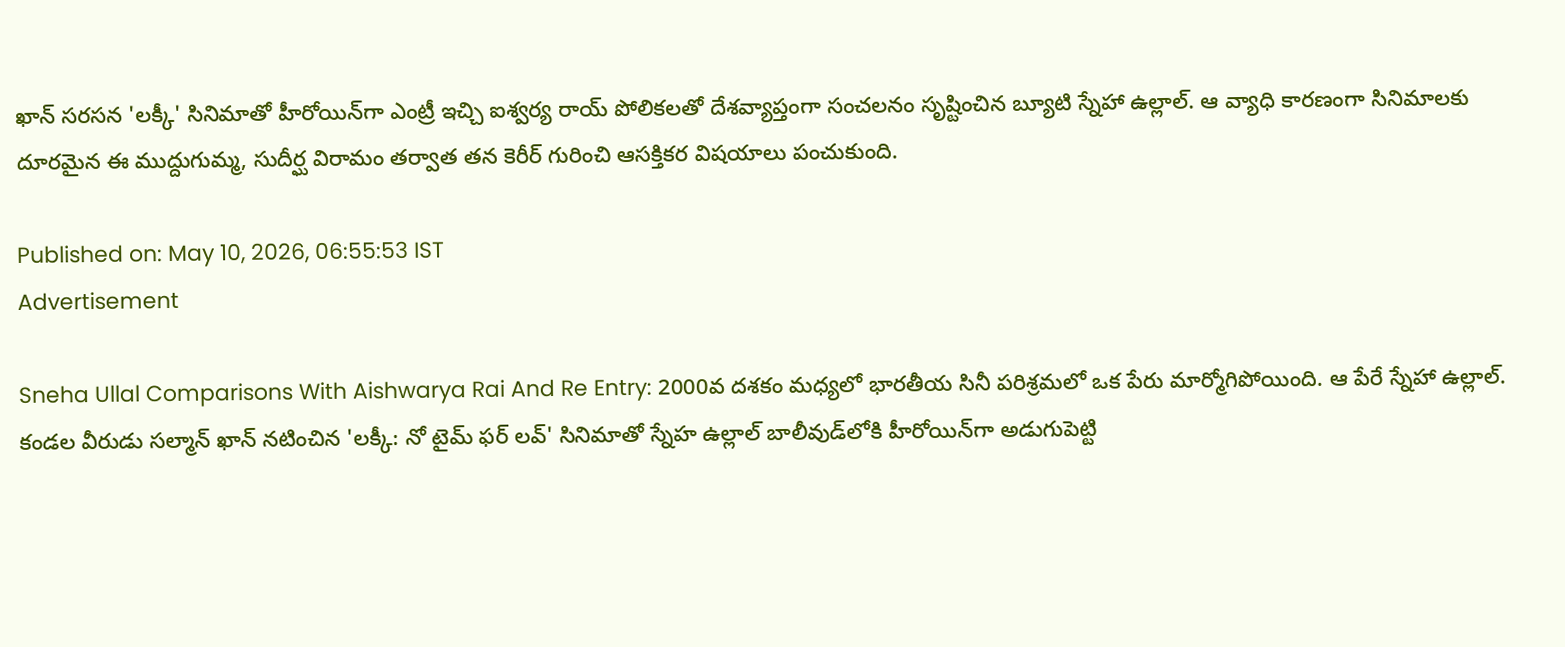ఖాన్ సరసన 'లక్కీ' సినిమాతో హీరోయిన్‌గా ఎంట్రీ ఇచ్చి ఐశ్వర్య రాయ్ పోలికలతో దేశవ్యాప్తంగా సంచలనం సృష్టించిన బ్యూటి స్నేహా ఉల్లాల్. ఆ వ్యాధి కారణంగా సినిమాలకు దూరమైన ఈ ముద్దుగుమ్మ, సుదీర్ఘ విరామం తర్వాత తన కెరీర్ గురించి ఆసక్తికర విషయాలు పంచుకుంది.

Published on: May 10, 2026, 06:55:53 IST
Advertisement

Sneha Ullal Comparisons With Aishwarya Rai And Re Entry: 2000వ దశకం మధ్యలో భారతీయ సినీ పరిశ్రమలో ఒక పేరు మార్మోగిపోయింది. ఆ పేరే స్నేహా ఉల్లాల్. కండల వీరుడు సల్మాన్ ఖాన్ నటించిన 'లక్కీ: నో టైమ్ ఫర్ లవ్' సినిమాతో స్నేహ ఉల్లాల్ బాలీవుడ్‌లోకి హీరోయిన్‌గా అడుగుపెట్టి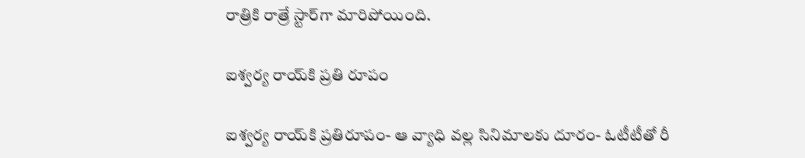రాత్రికి రాత్రే స్టార్‌గా మారిపోయింది.

ఐశ్వర్య రాయ్‌కి ప్రతి రూపం

ఐశ్వర్య రాయ్‌కి ప్రతిరూపం- ఆ వ్యాధి వల్ల సినిమాలకు దూరం- ఓటీటీతో రీ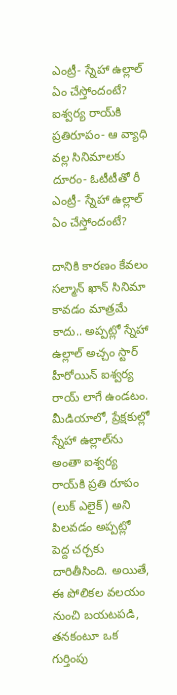ఎంట్రీ- స్నేహా ఉల్లాల్ ఏం చేస్తోందంటే?
ఐశ్వర్య రాయ్‌కి ప్రతిరూపం- ఆ వ్యాధి వల్ల సినిమాలకు దూరం- ఓటీటీతో రీ ఎంట్రీ- స్నేహా ఉల్లాల్ ఏం చేస్తోందంటే?

దానికి కారణం కేవలం సల్మాన్ ఖాన్ సినిమా కావడం మాత్రమే కాదు.. అప్పట్లో స్నేహా ఉల్లాల్ అచ్చం స్టార్ హీరోయిన్ ఐశ్వర్య రాయ్ లాగే ఉండటం. మీడియాలో, ప్రేక్షకుల్లో స్నేహా ఉల్లాల్‌ను అంతా ఐశ్వర్య రాయ్‌కి ప్రతి రూపం (లుక్ ఎలైక్) అని పిలవడం అప్పట్లో పెద్ద చర్చకు దారితీసింది. అయితే, ఈ పోలికల వలయం నుంచి బయటపడి, తనకంటూ ఒక గుర్తింపు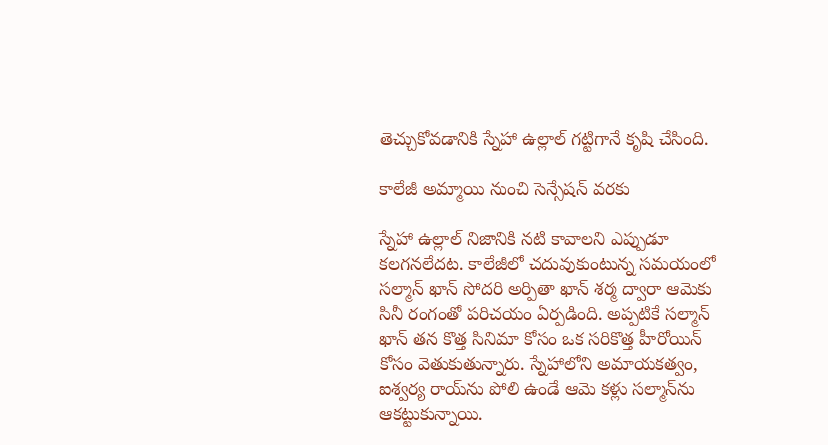తెచ్చుకోవడానికి స్నేహా ఉల్లాల్ గట్టిగానే కృషి చేసింది.

కాలేజీ అమ్మాయి నుంచి సెన్సేషన్ వరకు

స్నేహా ఉల్లాల్ నిజానికి నటి కావాలని ఎప్పుడూ కలగనలేదట. కాలేజీలో చదువుకుంటున్న సమయంలో సల్మాన్ ఖాన్ సోదరి అర్పితా ఖాన్ శర్మ ద్వారా ఆమెకు సినీ రంగంతో పరిచయం ఏర్పడింది. అప్పటికే సల్మాన్ ఖాన్ తన కొత్త సినిమా కోసం ఒక సరికొత్త హీరోయిన్ కోసం వెతుకుతున్నారు. స్నేహాలోని అమాయకత్వం, ఐశ్వర్య రాయ్‌ను పోలి ఉండే ఆమె కళ్లు సల్మాన్‌ను ఆకట్టుకున్నాయి.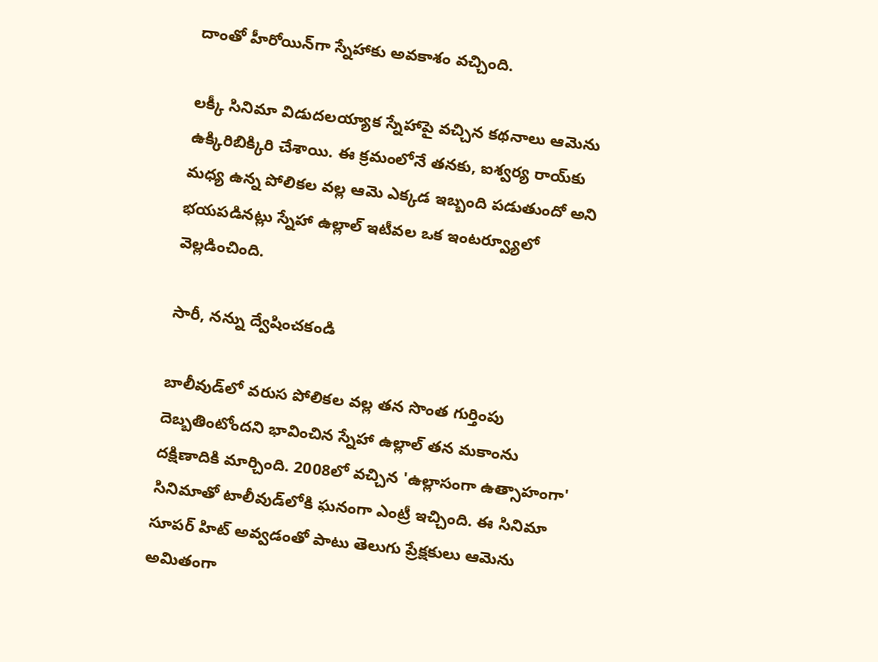దాంతో హీరోయిన్‌గా స్నేహాకు అవకాశం వచ్చింది.

లక్కీ సినిమా విడుదలయ్యాక స్నేహాపై వచ్చిన కథనాలు ఆమెను ఉక్కిరిబిక్కిరి చేశాయి. ఈ క్రమంలోనే తనకు, ఐశ్వర్య రాయ్‌కు మధ్య ఉన్న పోలికల వల్ల ఆమె ఎక్కడ ఇబ్బంది పడుతుందో అని భయపడినట్లు స్నేహా ఉల్లాల్ ఇటీవల ఒక ఇంటర్వ్యూలో వెల్లడించింది.

సారీ, నన్ను ద్వేషించకండి

బాలీవుడ్‌లో వరుస పోలికల వల్ల తన సొంత గుర్తింపు దెబ్బతింటోందని భావించిన స్నేహా ఉల్లాల్ తన మకాంను దక్షిణాదికి మార్చింది. 2008లో వచ్చిన 'ఉల్లాసంగా ఉత్సాహంగా' సినిమాతో టాలీవుడ్‌లోకి ఘనంగా ఎంట్రీ ఇచ్చింది. ఈ సినిమా సూపర్ హిట్ అవ్వడంతో పాటు తెలుగు ప్రేక్షకులు ఆమెను అమితంగా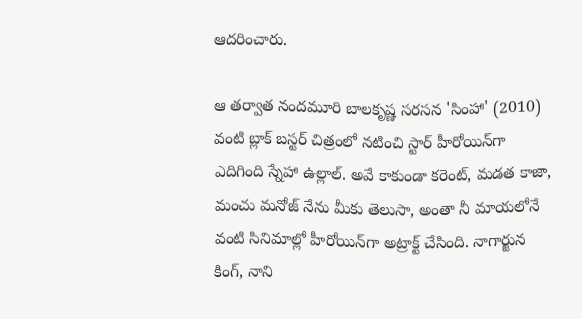ఆదరించారు.

ఆ తర్వాత నందమూరి బాలకృష్ణ సరసన 'సింహా' (2010) వంటి బ్లాక్ బస్టర్ చిత్రంలో నటించి స్టార్ హీరోయిన్‌గా ఎదిగింది స్నేహా ఉల్లాల్. అవే కాకుండా కరెంట్, మడత కాజా, మంచు మనోజ్ నేను మీకు తెలుసా, అంతా నీ మాయలోనే వంటి సినిమాల్లో హీరోయిన్‌గా అట్రాక్ట్ చేసింది. నాగార్జున కింగ్, నాని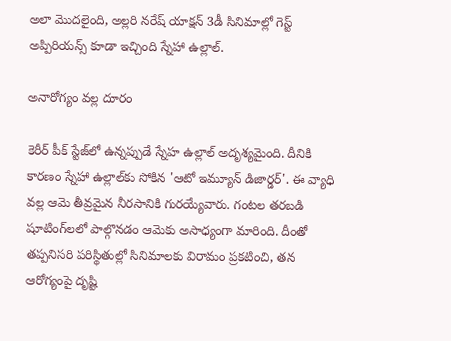అలా మొదలైంది, అల్లరి నరేష్ యాక్షన్ 3డీ సినిమాల్లో గెస్ట్ అప్పిరియన్స్ కూడా ఇచ్చింది స్నేహా ఉల్లాల్.

అనారోగ్యం వల్ల దూరం

కెరీర్ పీక్ స్టేజ్‌లో ఉన్నప్పుడే స్నేహ ఉల్లాల్ అదృశ్యమైంది. దీనికి కారణం స్నేహా ఉల్లాల్‌కు సోకిన 'ఆటో ఇమ్యూన్ డిజార్డర్'. ఈ వ్యాధి వల్ల ఆమె తీవ్రమైన నీరసానికి గురయ్యేవారు. గంటల తరబడి షూటింగ్‌లలో పాల్గొనడం ఆమెకు అసాధ్యంగా మారింది. దీంతో తప్పనిసరి పరిస్థితుల్లో సినిమాలకు విరామం ప్రకటించి, తన ఆరోగ్యంపై దృష్టి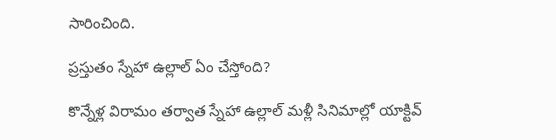సారించింది.

ప్రస్తుతం స్నేహా ఉల్లాల్ ఏం చేస్తోంది?

కొన్నేళ్ల విరామం తర్వాత స్నేహా ఉల్లాల్ మళ్లీ సినిమాల్లో యాక్టివ్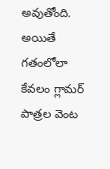అవుతోంది. అయితే గతంలోలా కేవలం గ్లామర్ పాత్రల వెంట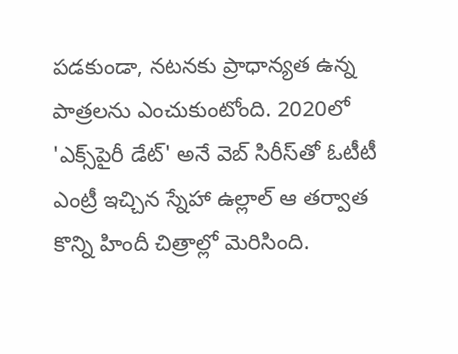పడకుండా, నటనకు ప్రాధాన్యత ఉన్న పాత్రలను ఎంచుకుంటోంది. 2020లో 'ఎక్స్‌పైరీ డేట్' అనే వెబ్ సిరీస్‌తో ఓటీటీ ఎంట్రీ ఇచ్చిన స్నేహా ఉల్లాల్ ఆ తర్వాత కొన్ని హిందీ చిత్రాల్లో మెరిసింది.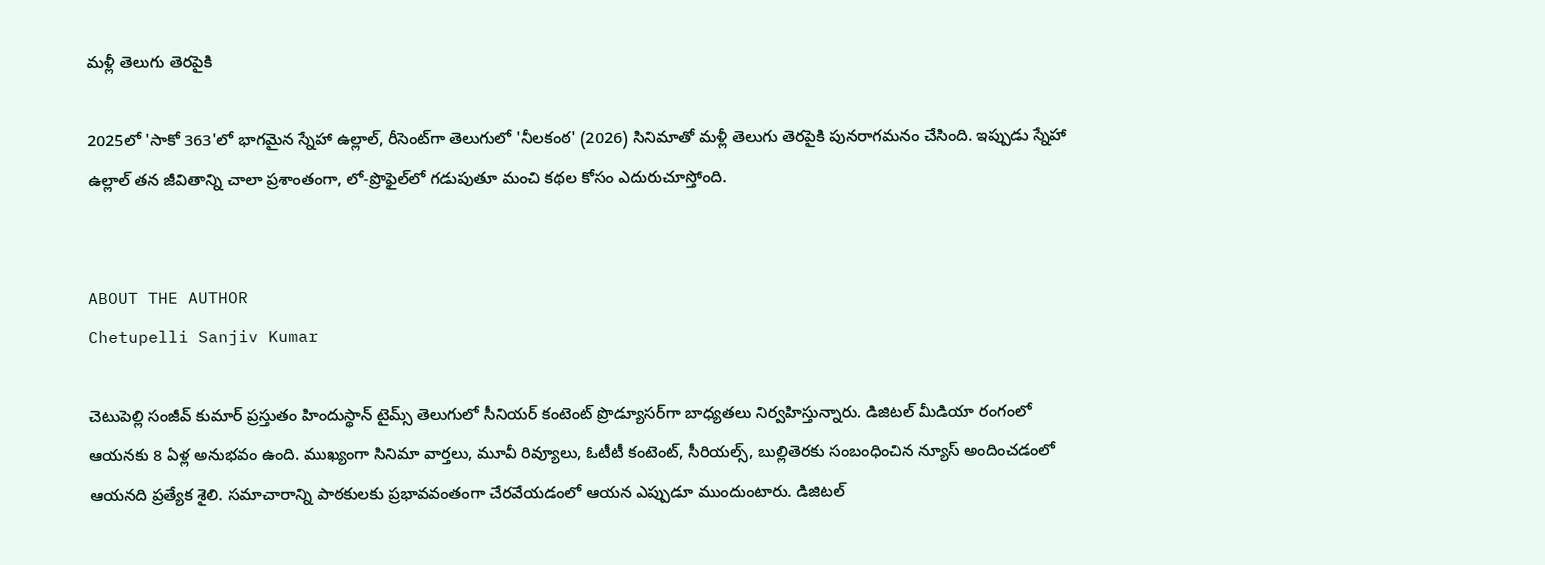మళ్లీ తెలుగు తెరపైకి

2025లో 'సాకో 363'లో భాగమైన స్నేహా ఉల్లాల్, రీసెంట్‌గా తెలుగులో 'నీలకంఠ' (2026) సినిమాతో మళ్లీ తెలుగు తెరపైకి పునరాగమనం చేసింది. ఇప్పుడు స్నేహా ఉల్లాల్ తన జీవితాన్ని చాలా ప్రశాంతంగా, లో-ప్రొఫైల్‌లో గడుపుతూ మంచి కథల కోసం ఎదురుచూస్తోంది.


ABOUT THE AUTHOR
Chetupelli Sanjiv Kumar

చెటుపెల్లి సంజీవ్ కుమార్ ప్రస్తుతం హిందుస్థాన్ టైమ్స్ తెలుగులో సీనియర్ కంటెంట్ ప్రొడ్యూసర్‌గా బాధ్యతలు నిర్వహిస్తున్నారు. డిజిటల్ మీడియా రంగంలో ఆయనకు 8 ఏళ్ల అనుభవం ఉంది. ముఖ్యంగా సినిమా వార్తలు, మూవీ రివ్యూలు, ఓటీటీ కంటెంట్, సీరియల్స్, బుల్లితెరకు సంబంధించిన న్యూస్ అందించడంలో ఆయనది ప్రత్యేక శైలి. సమాచారాన్ని పాఠకులకు ప్రభావవంతంగా చేరవేయడంలో ఆయన ఎప్పుడూ ముందుంటారు. డిజిటల్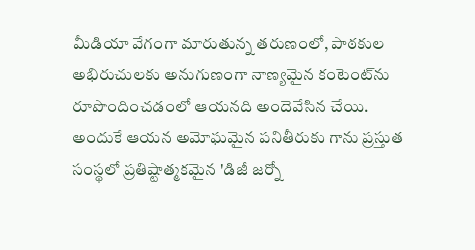మీడియా వేగంగా మారుతున్న తరుణంలో, పాఠకుల అభిరుచులకు అనుగుణంగా నాణ్యమైన కంటెంట్‌ను రూపొందించడంలో ఆయనది అందెవేసిన చేయి. అందుకే ఆయన అమోఘమైన పనితీరుకు గాను ప్రస్తుత సంస్థలో ప్రతిష్టాత్మకమైన 'డిజీ జర్నో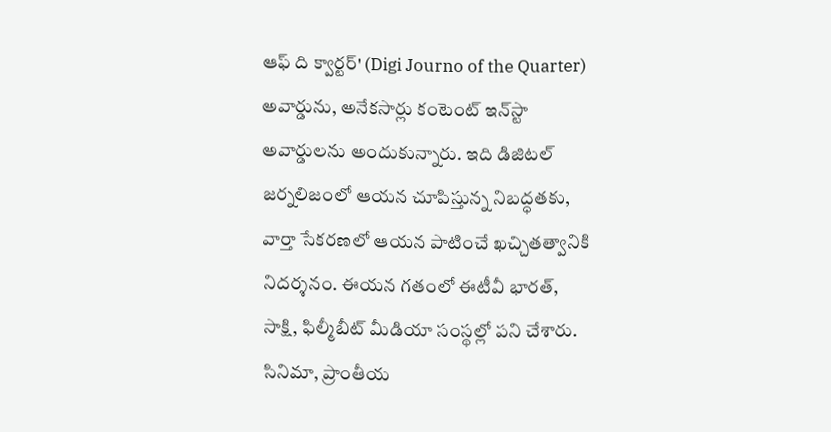ఆఫ్ ది క్వార్టర్' (Digi Journo of the Quarter) అవార్డును, అనేకసార్లు కంటెంట్ ఇన్‌స్టా అవార్డులను అందుకున్నారు. ఇది డిజిటల్ జర్నలిజంలో ఆయన చూపిస్తున్న నిబద్ధతకు, వార్తా సేకరణలో ఆయన పాటించే ఖచ్చితత్వానికి నిదర్శనం. ఈయన గతంలో ఈటీవీ భారత్, సాక్షి, ఫిల్మీబీట్ మీడియా సంస్థల్లో పని చేశారు. సినిమా, ప్రాంతీయ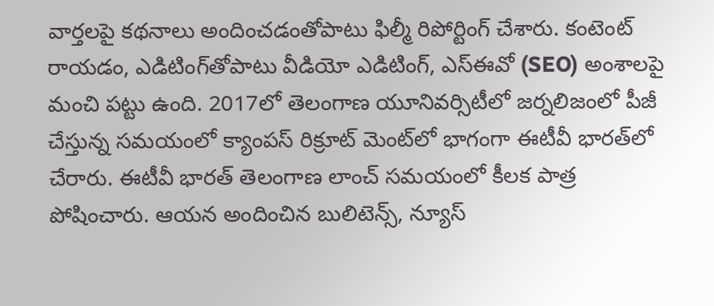వార్తలపై కథనాలు అందించడంతోపాటు ఫిల్మీ రిపోర్టింగ్ చేశారు. కంటెంట్ రాయడం, ఎడిటింగ్‌తోపాటు వీడియో ఎడిటింగ్, ఎస్‌ఈవో (SEO) అంశాలపై మంచి పట్టు ఉంది. 2017లో తెలంగాణ యూనివర్సిటీలో జర్నలిజంలో పీజీ చేస్తున్న సమయంలో క్యాంపస్ రిక్రూట్ మెంట్‌లో భాగంగా ఈటీవీ భారత్‌లో చేరారు. ఈటీవీ భారత్ తెలంగాణ లాంచ్ సమయంలో కీలక పాత్ర పోషించారు. ఆయన అందించిన బులిటెన్స్, న్యూస్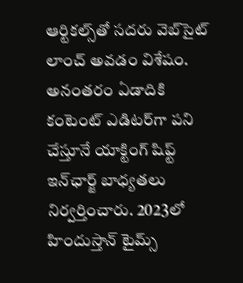ఆర్టికల్స్‌తో సదరు వెబ్‌సైట్ లాంచ్ అవడం విశేషం. అనంతరం ఏడాదికి కంటెంట్ ఎడిటర్‌గా పని చేస్తూనే యాక్టింగ్ షిఫ్ట్ ఇన్‌ఛార్జ్ బాధ్యతలు నిర్వర్తించారు. 2023లో హిందుస్తాన్ టైమ్స్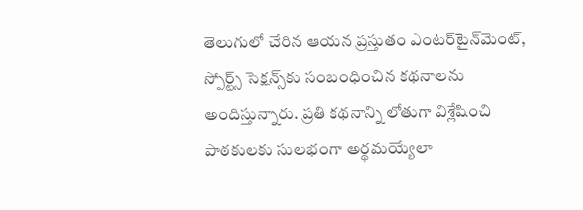తెలుగులో చేరిన ఆయన ప్రస్తుతం ఎంటర్‌టైన్‌మెంట్, స్పోర్ట్స్ సెక్షన్స్‌కు సంబంధించిన కథనాలను అందిస్తున్నారు. ప్రతి కథనాన్ని లోతుగా విశ్లేషించి పాఠకులకు సులభంగా అర్థమయ్యేలా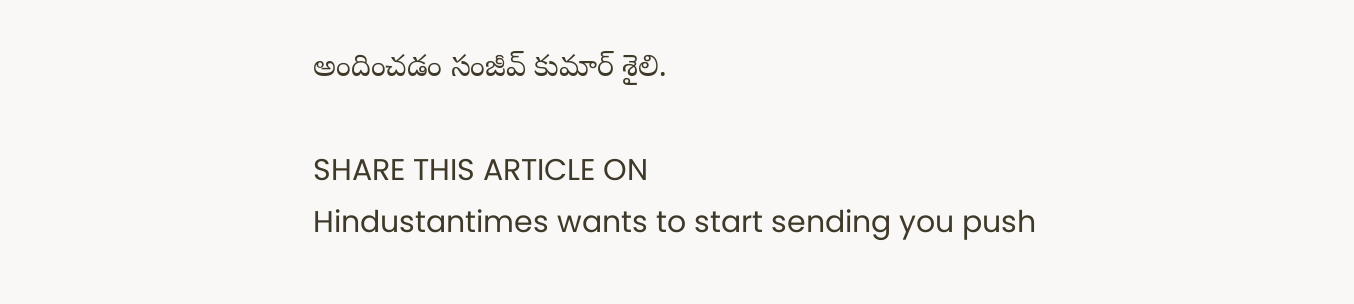అందించడం సంజీవ్ కుమార్ శైలి.

SHARE THIS ARTICLE ON
Hindustantimes wants to start sending you push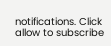notifications. Click allow to subscribe